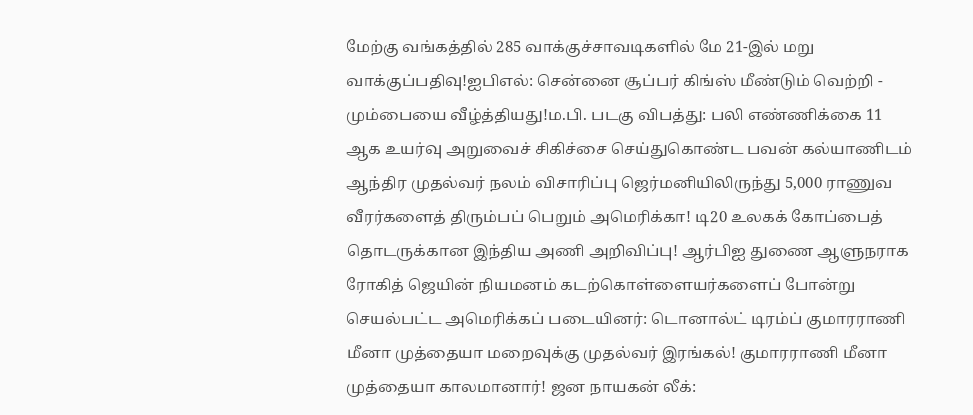மேற்கு வங்கத்தில் 285 வாக்குச்சாவடிகளில் மே 21-இல் மறு வாக்குப்பதிவு!ஐபிஎல்: சென்னை சூப்பர் கிங்ஸ் மீண்டும் வெற்றி - மும்பையை வீழ்த்தியது!ம.பி. படகு விபத்து: பலி எண்ணிக்கை 11 ஆக உயர்வு அறுவைச் சிகிச்சை செய்துகொண்ட பவன் கல்யாணிடம் ஆந்திர முதல்வர் நலம் விசாரிப்பு ஜெர்மனியிலிருந்து 5,000 ராணுவ வீரர்களைத் திரும்பப் பெறும் அமெரிக்கா! டி20 உலகக் கோப்பைத் தொடருக்கான இந்திய அணி அறிவிப்பு! ஆர்பிஐ துணை ஆளுநராக ரோகித் ஜெயின் நியமனம் கடற்கொள்ளையர்களைப் போன்று செயல்பட்ட அமெரிக்கப் படையினர்: டொனால்ட் டிரம்ப் குமாரராணி மீனா முத்தையா மறைவுக்கு முதல்வர் இரங்கல்! குமாரராணி மீனா முத்தையா காலமானார்! ஜன நாயகன் லீக்: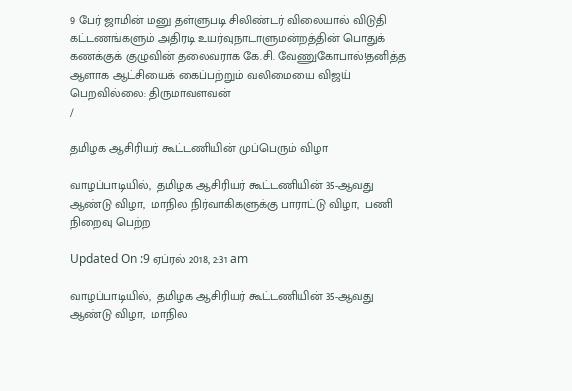9 பேர் ஜாமின் மனு தள்ளுபடி சிலிண்டர் விலையால் விடுதி கட்டணங்களும் அதிரடி உயர்வுநாடாளுமன்றத்தின் பொதுக் கணக்குக் குழுவின் தலைவராக கே.சி. வேணுகோபால்!தனித்த ஆளாக ஆட்சியைக் கைப்பற்றும் வலிமையை விஜய் பெறவில்லை: திருமாவளவன்
/

தமிழக ஆசிரியர் கூட்டணியின் முப்பெரும் விழா

வாழப்பாடியில்,  தமிழக ஆசிரியர் கூட்டணியின் 35-ஆவது ஆண்டு விழா,  மாநில நிர்வாகிகளுக்கு பாராட்டு விழா,  பணி நிறைவு பெற்ற

Updated On :9 ஏப்ரல் 2018, 2:31 am

வாழப்பாடியில்,  தமிழக ஆசிரியர் கூட்டணியின் 35-ஆவது ஆண்டு விழா,  மாநில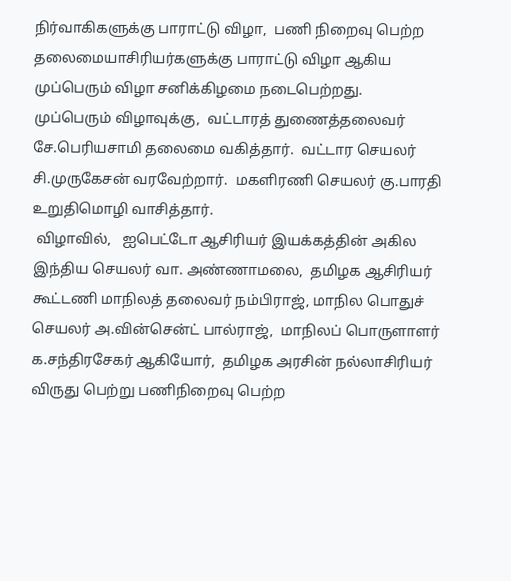நிர்வாகிகளுக்கு பாராட்டு விழா,  பணி நிறைவு பெற்ற தலைமையாசிரியர்களுக்கு பாராட்டு விழா ஆகிய முப்பெரும் விழா சனிக்கிழமை நடைபெற்றது.
முப்பெரும் விழாவுக்கு,  வட்டாரத் துணைத்தலைவர் சே.பெரியசாமி தலைமை வகித்தார்.  வட்டார செயலர் சி.முருகேசன் வரவேற்றார்.  மகளிரணி செயலர் கு.பாரதி உறுதிமொழி வாசித்தார்.
 விழாவில்,   ஐபெட்டோ ஆசிரியர் இயக்கத்தின் அகில இந்திய செயலர் வா. அண்ணாமலை,  தமிழக ஆசிரியர் கூட்டணி மாநிலத் தலைவர் நம்பிராஜ், மாநில பொதுச் செயலர் அ.வின்சென்ட் பால்ராஜ்,  மாநிலப் பொருளாளர் க.சந்திரசேகர் ஆகியோர்,  தமிழக அரசின் நல்லாசிரியர் விருது பெற்று பணிநிறைவு பெற்ற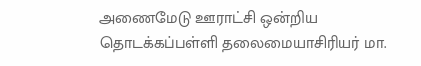அணைமேடு ஊராட்சி ஒன்றிய தொடக்கப்பள்ளி தலைமையாசிரியர் மா.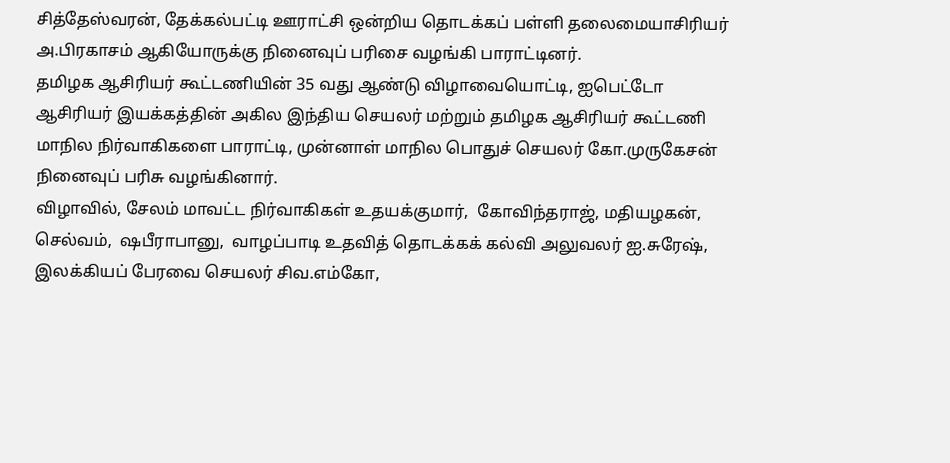சித்தேஸ்வரன், தேக்கல்பட்டி ஊராட்சி ஒன்றிய தொடக்கப் பள்ளி தலைமையாசிரியர் அ.பிரகாசம் ஆகியோருக்கு நினைவுப் பரிசை வழங்கி பாராட்டினர்.
தமிழக ஆசிரியர் கூட்டணியின் 35 வது ஆண்டு விழாவையொட்டி, ஐபெட்டோ ஆசிரியர் இயக்கத்தின் அகில இந்திய செயலர் மற்றும் தமிழக ஆசிரியர் கூட்டணி மாநில நிர்வாகிகளை பாராட்டி, முன்னாள் மாநில பொதுச் செயலர் கோ.முருகேசன் நினைவுப் பரிசு வழங்கினார்.
விழாவில், சேலம் மாவட்ட நிர்வாகிகள் உதயக்குமார்,  கோவிந்தராஜ், மதியழகன், செல்வம்,  ஷபீராபானு,  வாழப்பாடி உதவித் தொடக்கக் கல்வி அலுவலர் ஐ.சுரேஷ், இலக்கியப் பேரவை செயலர் சிவ.எம்கோ,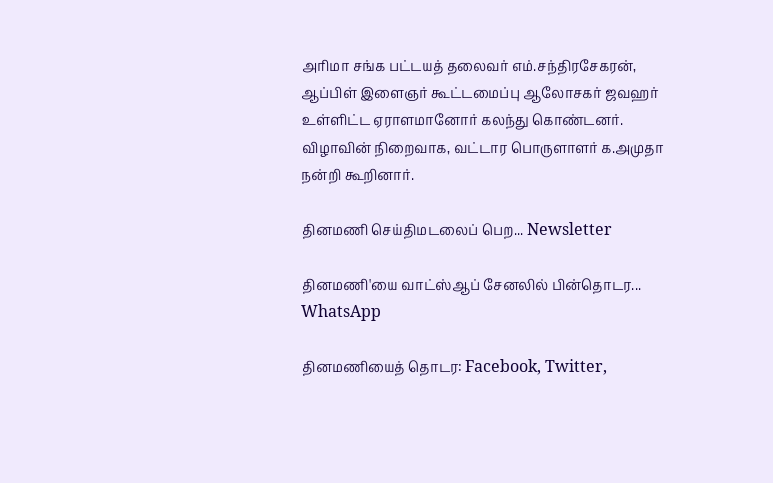அரிமா சங்க பட்டயத் தலைவர் எம்.சந்திரசேகரன், ஆப்பிள் இளைஞர் கூட்டமைப்பு ஆலோசகர் ஜவஹர் உள்ளிட்ட ஏராளமானோர் கலந்து கொண்டனர். விழாவின் நிறைவாக, வட்டார பொருளாளர் க.அமுதா நன்றி கூறினார்.

தினமணி செய்திமடலைப் பெற... Newsletter

தினமணி'யை வாட்ஸ்ஆப் சேனலில் பின்தொடர... WhatsApp

தினமணியைத் தொடர: Facebook, Twitter,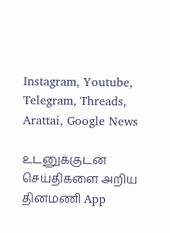Instagram, Youtube, Telegram, Threads, Arattai, Google News

உடனுக்குடன் செய்திகளை அறிய தினமணி App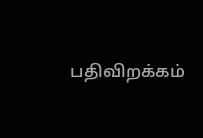பதிவிறக்கம்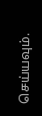செய்யவும்.